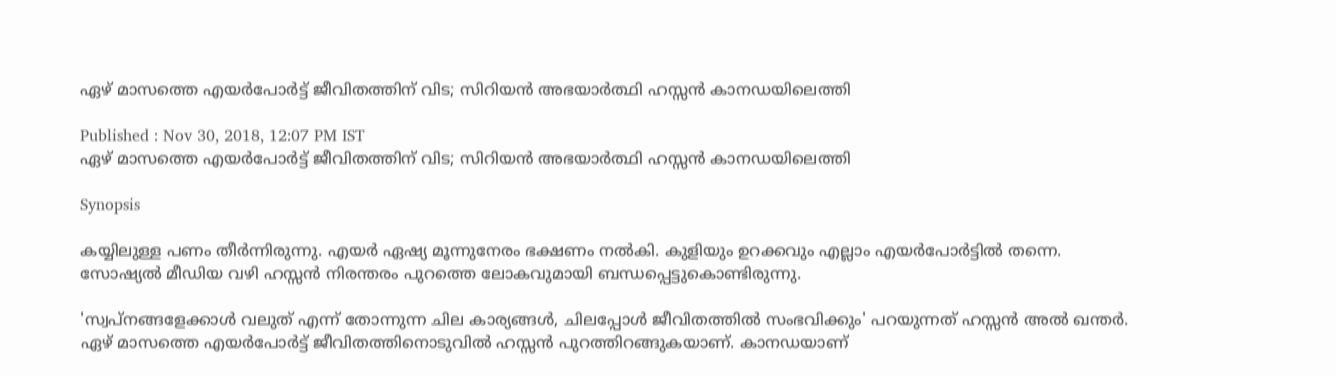ഏഴ് മാസത്തെ എയര്‍പോര്‍ട്ട് ജീവിതത്തിന് വിട; സിറിയന്‍ അഭയാര്‍ത്ഥി ഹസ്സന്‍ കാനഡയിലെത്തി

Published : Nov 30, 2018, 12:07 PM IST
ഏഴ് മാസത്തെ എയര്‍പോര്‍ട്ട് ജീവിതത്തിന് വിട; സിറിയന്‍ അഭയാര്‍ത്ഥി ഹസ്സന്‍ കാനഡയിലെത്തി

Synopsis

കയ്യിലുള്ള പണം തീര്‍ന്നിരുന്നു. എയര്‍ ഏഷ്യ മൂന്നുനേരം ഭക്ഷണം നല്‍കി. കുളിയും ഉറക്കവും എല്ലാം എയര്‍പോര്‍ട്ടില്‍ തന്നെ. സോഷ്യല്‍ മീഡിയ വഴി ഹസ്സന്‍ നിരന്തരം പുറത്തെ ലോകവുമായി ബന്ധപ്പെട്ടുകൊണ്ടിരുന്നു.

'സ്വപ്നങ്ങളേക്കാള്‍ വലുത് എന്ന് തോന്നുന്ന ചില കാര്യങ്ങള്‍, ചിലപ്പോള്‍ ജീവിതത്തില്‍ സംഭവിക്കും' പറയുന്നത് ഹസ്സന്‍ അല്‍ ഖന്തര്‍. ഏഴ് മാസത്തെ എയര്‍പോര്‍ട്ട് ജീവിതത്തിനൊടുവില്‍ ഹസ്സന്‍ പുറത്തിറങ്ങുകയാണ്. കാനഡയാണ്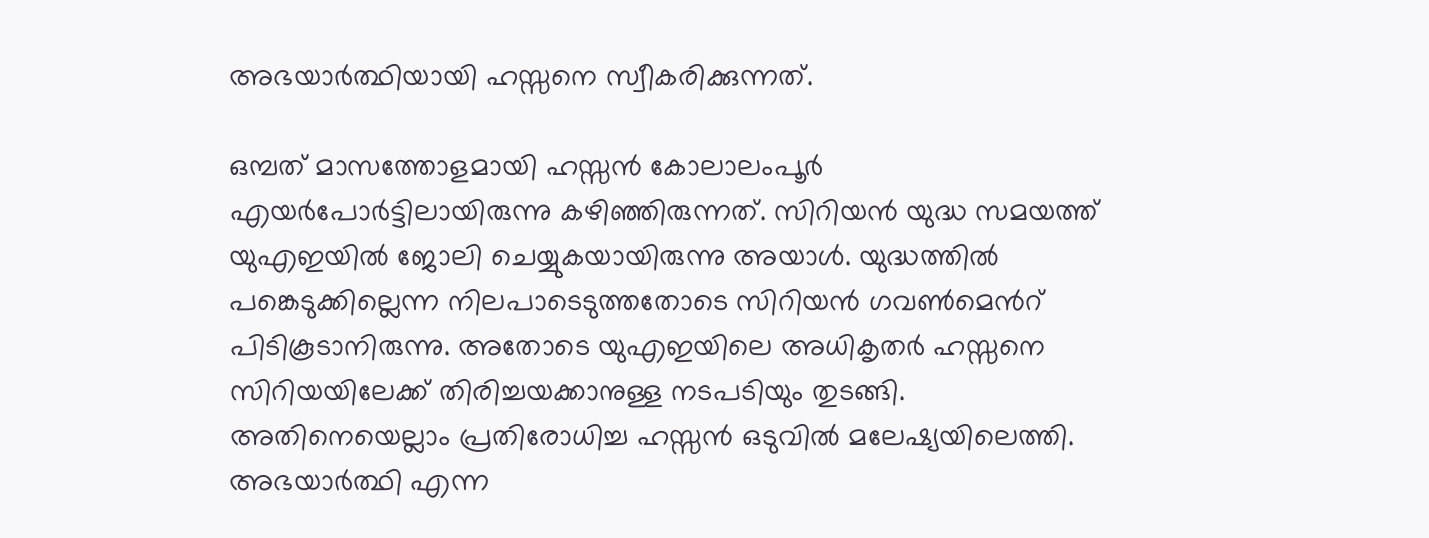അഭയാര്‍ത്ഥിയായി ഹസ്സനെ സ്വീകരിക്കുന്നത്.

ഒമ്പത് മാസത്തോളമായി ഹസ്സന്‍ കോലാലംപൂര്‍ എയര്‍പോര്‍ട്ടിലായിരുന്നു കഴിഞ്ഞിരുന്നത്. സിറിയന്‍ യുദ്ധ സമയത്ത് യുഎഇയില്‍ ജോലി ചെയ്യുകയായിരുന്നു അയാള്‍. യുദ്ധത്തില്‍ പങ്കെടുക്കില്ലെന്ന നിലപാടെടുത്തതോടെ സിറിയന്‍ ഗവണ്‍മെന്‍റ് പിടികൂടാനിരുന്നു. അതോടെ യുഎഇയിലെ അധികൃതര്‍ ഹസ്സനെ സിറിയയിലേക്ക് തിരിച്ചയക്കാനുള്ള നടപടിയും തുടങ്ങി. അതിനെയെല്ലാം പ്രതിരോധിച്ച ഹസ്സന്‍ ഒടുവില്‍ മലേഷ്യയിലെത്തി. അഭയാര്‍ത്ഥി എന്ന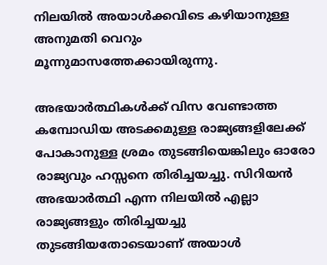നിലയില്‍ അയാള്‍ക്കവിടെ കഴിയാനുള്ള അനുമതി വെറും മൂന്നുമാസത്തേക്കായിരുന്നു.

അഭയാര്‍ത്ഥികള്‍ക്ക് വിസ വേണ്ടാത്ത കമ്പോഡിയ അടക്കമുള്ള രാജ്യങ്ങളിലേക്ക് പോകാനുള്ള ശ്രമം തുടങ്ങിയെങ്കിലും ഓരോ രാജ്യവും ഹസ്സനെ തിരിച്ചയച്ചു. സിറിയന്‍ അഭയാര്‍ത്ഥി എന്ന നിലയില്‍ എല്ലാ രാജ്യങ്ങളും തിരിച്ചയച്ചു തുടങ്ങിയതോടെയാണ് അയാള്‍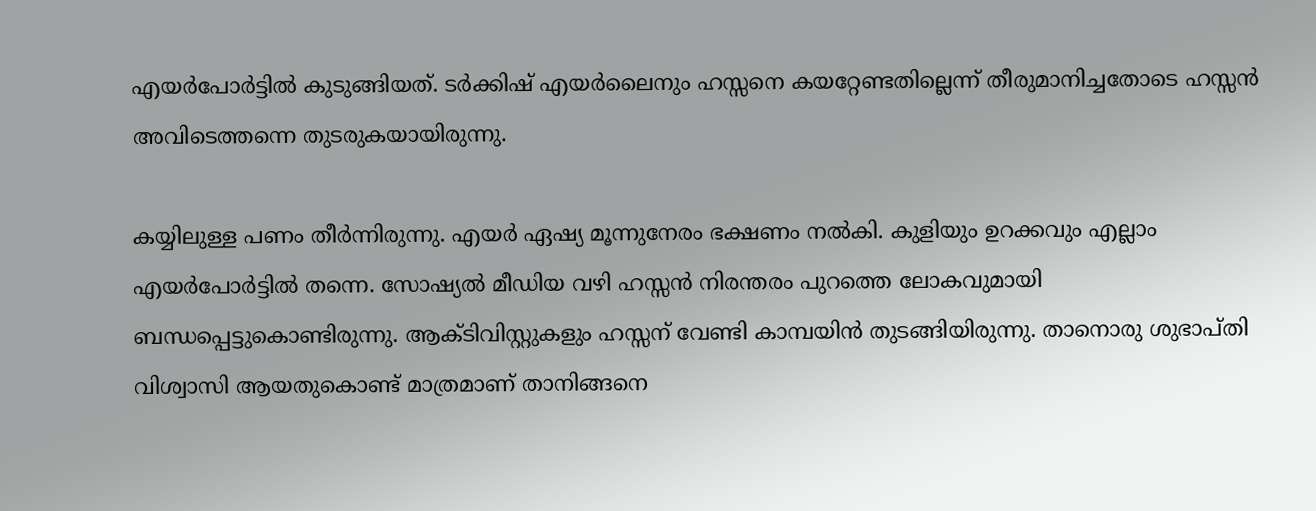എയര്‍പോര്‍ട്ടില്‍ കുടുങ്ങിയത്. ടര്‍ക്കിഷ് എയര്‍ലൈനും ഹസ്സനെ കയറ്റേണ്ടതില്ലെന്ന് തീരുമാനിച്ചതോടെ ഹസ്സന്‍ അവിടെത്തന്നെ തുടരുകയായിരുന്നു.

കയ്യിലുള്ള പണം തീര്‍ന്നിരുന്നു. എയര്‍ ഏഷ്യ മൂന്നുനേരം ഭക്ഷണം നല്‍കി. കുളിയും ഉറക്കവും എല്ലാം എയര്‍പോര്‍ട്ടില്‍ തന്നെ. സോഷ്യല്‍ മീഡിയ വഴി ഹസ്സന്‍ നിരന്തരം പുറത്തെ ലോകവുമായി ബന്ധപ്പെട്ടുകൊണ്ടിരുന്നു. ആക്ടിവിസ്റ്റുകളും ഹസ്സന് വേണ്ടി കാമ്പയിന്‍ തുടങ്ങിയിരുന്നു. താനൊരു ശുഭാപ്തി വിശ്വാസി ആയതുകൊണ്ട് മാത്രമാണ് താനിങ്ങനെ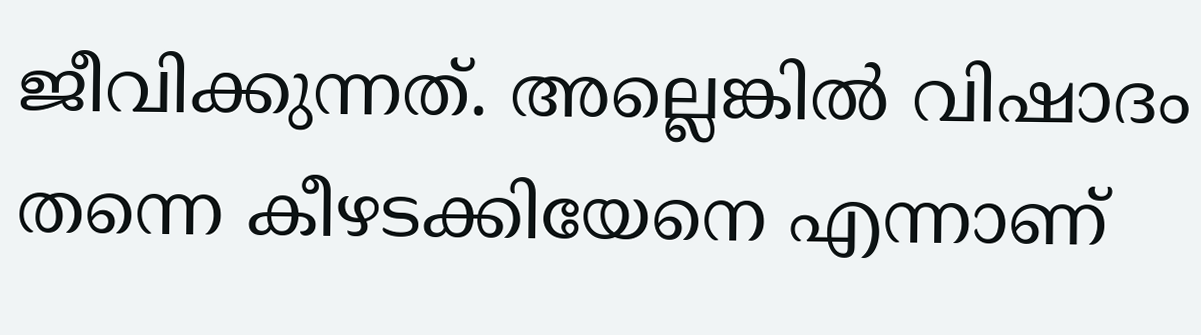ജീവിക്കുന്നത്. അല്ലെങ്കില്‍ വിഷാദം തന്നെ കീഴടക്കിയേനെ എന്നാണ്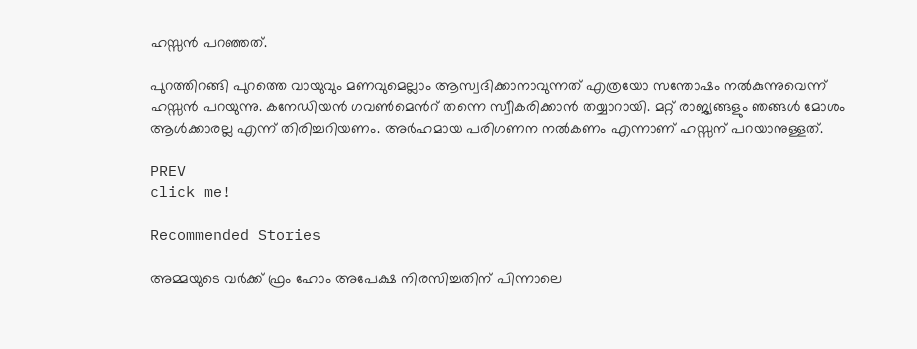ഹസ്സന്‍ പറഞ്ഞത്.

പുറത്തിറങ്ങി പുറത്തെ വായുവും മണവുമെല്ലാം ആസ്വദിക്കാനാവുന്നത് എത്രയോ സന്തോഷം നല്‍കുന്നുവെന്ന് ഹസ്സന്‍ പറയുന്നു. കനേഡിയന്‍ ഗവണ്‍മെന്‍റ് തന്നെ സ്വീകരിക്കാന്‍ തയ്യാറായി. മറ്റ് രാജ്യങ്ങളും ഞങ്ങള്‍ മോശം ആള്‍ക്കാരല്ല എന്ന് തിരിച്ചറിയണം. അര്‍ഹമായ പരിഗണന നല്‍കണം എന്നാണ് ഹസ്സന് പറയാനുള്ളത്.

PREV
click me!

Recommended Stories

അമ്മയുടെ വർക്ക് ഫ്രം ഹോം അപേക്ഷ നിരസിച്ചതിന് പിന്നാലെ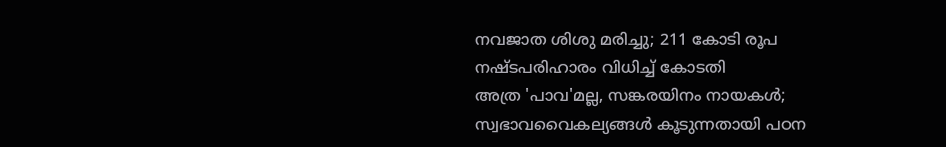നവജാത ശിശു മരിച്ചു; 211 കോടി രൂപ നഷ്ടപരിഹാരം വിധിച്ച് കോടതി
അത്ര 'പാവ'മല്ല, സങ്കരയിനം നായകൾ; സ്വഭാവവൈകല്യങ്ങൾ കൂടുന്നതായി പഠന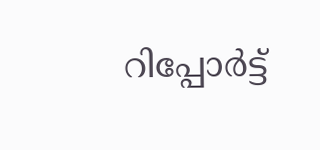റിപ്പോർട്ട്